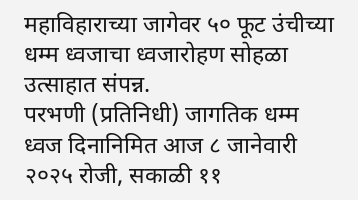महाविहाराच्या जागेवर ५० फूट उंचीच्या धम्म ध्वजाचा ध्वजारोहण सोहळा उत्साहात संपन्न.
परभणी (प्रतिनिधी) जागतिक धम्म ध्वज दिनानिमित आज ८ जानेवारी २०२५ रोजी, सकाळी ११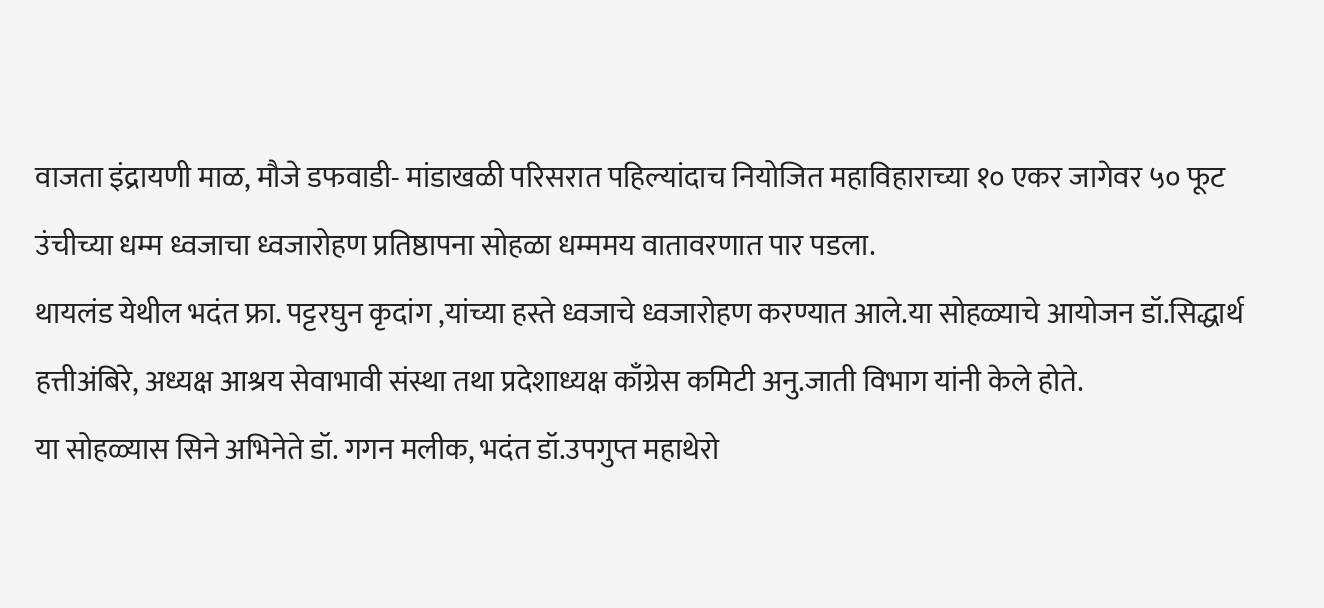वाजता इंद्रायणी माळ, मौजे डफवाडी- मांडाखळी परिसरात पहिल्यांदाच नियोजित महाविहाराच्या १० एकर जागेवर ५० फूट उंचीच्या धम्म ध्वजाचा ध्वजारोहण प्रतिष्ठापना सोहळा धम्ममय वातावरणात पार पडला.
थायलंड येथील भदंत फ्रा. पट्टरघुन कृदांग ,यांच्या हस्ते ध्वजाचे ध्वजारोहण करण्यात आले.या सोहळ्याचे आयोजन डॉ.सिद्धार्थ हत्तीअंबिरे, अध्यक्ष आश्रय सेवाभावी संस्था तथा प्रदेशाध्यक्ष काँग्रेस कमिटी अनु.जाती विभाग यांनी केले होते.
या सोहळ्यास सिने अभिनेते डॉ. गगन मलीक, भदंत डॉ.उपगुप्त महाथेरो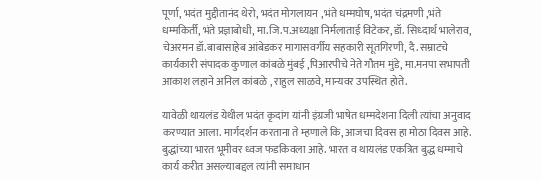पूर्णा, भदंत मुद्दीतानंद थेरो, भदंत मोगलायन ,भंते धम्मघोष, भदंत चंद्रमणी ,भंते धम्मकिर्ती, भंते प्रज्ञाबोधी, मा.जि.प.अध्यक्षा निर्मलाताई विटेकर, डॉ. सिध्दार्थ भालेराव, चेअरमन डॉ.बाबासाहेब आंबेडकर मागासवर्गीय सहकारी सूतगिरणी, दै. सम्राटचे कार्यकारी संपादक कुणाल कांबळे मुंबई ,पिआरपीचे नेते गौतम मुंडे, मा.मनपा सभापती आकाश लहाने अनिल कांबळे , राहुल साळवे, मान्यवर उपस्थित होते.

यावेळी थायलंड येथील भदंत कृदांग यांनी इंग्रजी भाषेत धम्मदेशना दिली त्यांचा अनुवाद करण्यात आला. मार्गदर्शन करताना ते म्हणाले कि, आजचा दिवस हा मोठा दिवस आहे. बुद्धांच्या भारत भूमीवर ध्वज फडकिवला आहे. भारत व थायलंड एकत्रित बुद्ध धम्माचे कार्य करीत असल्याबद्दल त्यांनी समाधान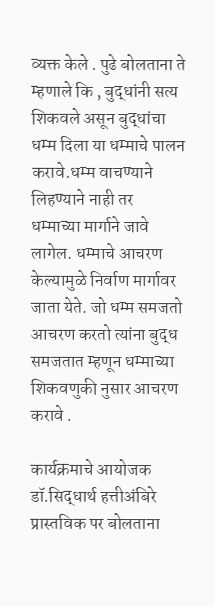व्यक्त केले . पुढे बोलताना ते म्हणाले कि , बुद्धांनी सत्य शिकवले असून बुद्धांचा धम्म दिला या धम्माचे पालन करावे.धम्म वाचण्याने लिहण्याने नाही तर धम्माच्या मार्गाने जावे लागेल. धम्माचे आचरण केल्यामुळे निर्वाण मार्गावर जाता येते. जो धम्म समजतो आचरण करतो त्यांना बुद्ध समजतात म्हणून धम्माच्या शिकवणुकी नुसार आचरण करावे .

कार्यक्रमाचे आयोजक डॉ.सिद्धार्थ हत्तीअंबिरे प्रास्तविक पर बोलताना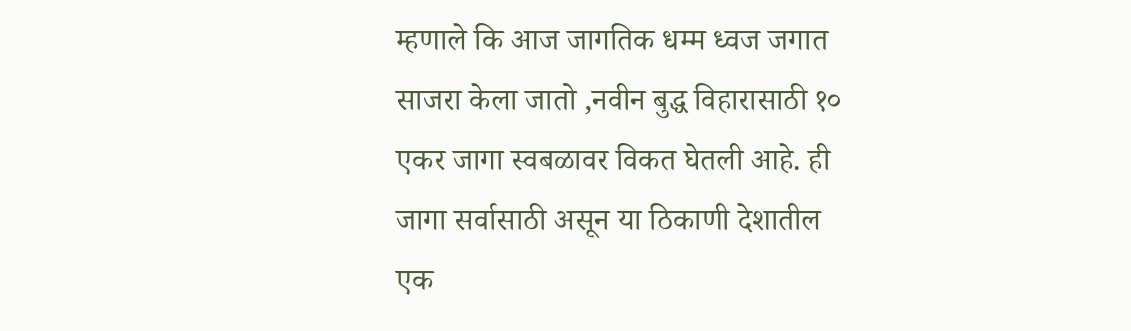म्हणाले कि आज जागतिक धम्म ध्वज जगात साजरा केला जातो ,नवीन बुद्ध विहारासाठी १० एकर जागा स्वबळावर विकत घेतली आहे. ही जागा सर्वासाठी असून या ठिकाणी देशातील एक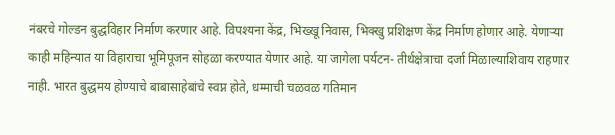नंबरचे गोल्डन बुद्धविहार निर्माण करणार आहे. विपश्यना केंद्र, भिख्खू निवास, भिक्खु प्रशिक्षण केंद्र निर्माण होणार आहे. येणाऱ्या काही महिन्यात या विहाराचा भूमिपूजन सोहळा करण्यात येणार आहे. या जागेला पर्यटन- तीर्थक्षेत्राचा दर्जा मिळाल्याशिवाय राहणार नाही. भारत बुद्धमय होण्याचे बाबासाहेबांचे स्वप्न होते, धम्माची चळवळ गतिमान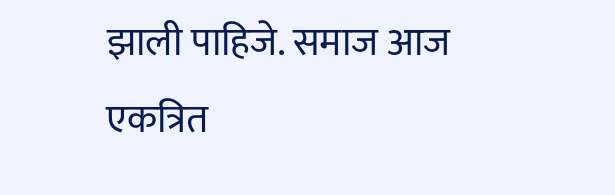झाली पाहिजे. समाज आज एकत्रित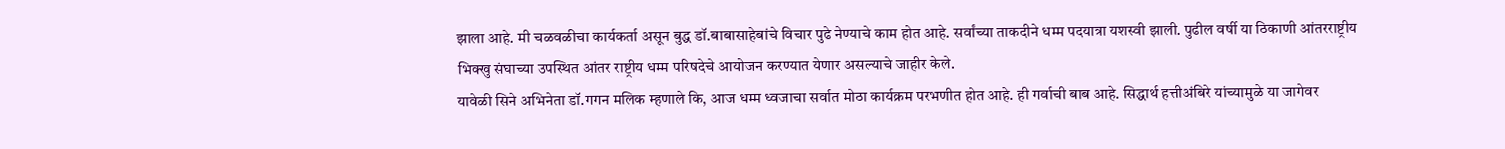झाला आहे. मी चळवळीचा कार्यकर्ता असून बुद्ध डॉ.बाबासाहेबांचे विचार पुढे नेण्याचे काम होत आहे. सर्वांच्या ताकदीने धम्म पदयात्रा यशस्वी झाली. पुढील वर्षी या ठिकाणी आंतरराष्ट्रीय भिक्खु संघाच्या उपस्थित आंतर राष्ट्रीय धम्म परिषदेचे आयोजन करण्यात येणार असल्याचे जाहीर केले.
यावेळी सिने अभिनेता डॉ.गगन मलिक म्हणाले कि, आज धम्म ध्वजाचा सर्वात मोठा कार्यक्रम परभणीत होत आहे. ही गर्वाची बाब आहे. सिद्धार्थ हत्तीअंबिरे यांच्यामुळे या जागेवर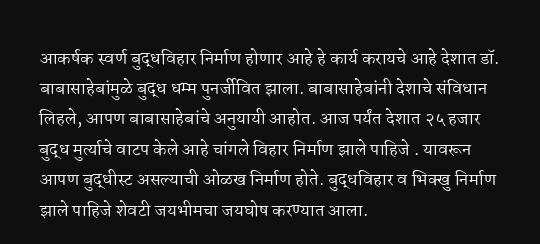आकर्षक स्वर्ण बुद्धविहार निर्माण होणार आहे हे कार्य करायचे आहे देशात डॉ. बाबासाहेबांमुळे बुद्ध धम्म पुनर्जीवित झाला. बाबासाहेबांनी देशाचे संविधान लिहले, आपण बाबासाहेबांचे अनुयायी आहोत. आज पर्यंत देशात २५ हजार बुद्ध मुर्त्याचे वाटप केले आहे चांगले विहार निर्माण झाले पाहिजे . यावरून आपण बुद्धीस्ट असल्याची ओळख निर्माण होते. बुद्धविहार व भिक्खु निर्माण झाले पाहिजे शेवटी जयभीमचा जयघोष करण्यात आला.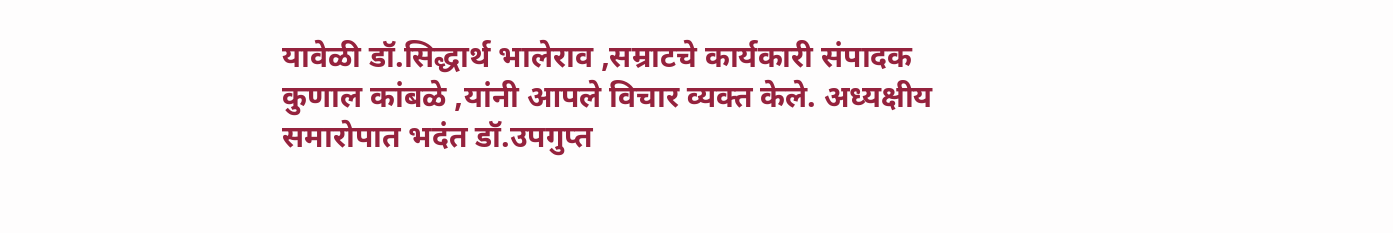यावेळी डॉ.सिद्धार्थ भालेराव ,सम्राटचे कार्यकारी संपादक कुणाल कांबळे ,यांनी आपले विचार व्यक्त केले. अध्यक्षीय समारोपात भदंत डॉ.उपगुप्त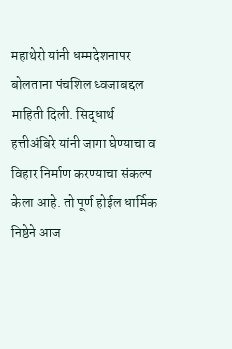महाथेरो यांनी धम्मदेशनापर बोलताना पंचशिल ध्वजाबद्दल माहिती दिली. सिद्धार्थ हत्तीअंबिरे यांनी जागा घेण्याचा व विहार निर्माण करण्याचा संकल्प केला आहे. तो पूर्ण होईल धार्मिक निष्ठेने आज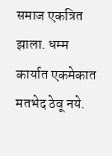समाज एकत्रित झाला. धम्म कार्यात एकमेकात मतभेद ठेवू नये.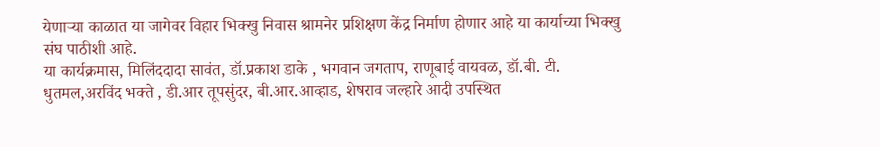येणाऱ्या काळात या जागेवर विहार भिक्खु निवास श्रामनेर प्रशिक्षण केंद्र निर्माण होणार आहे या कार्याच्या भिक्खु संघ पाठीशी आहे.
या कार्यक्रमास, मिलिंददादा सावंत, डॉ.प्रकाश डाके , भगवान जगताप, राणूबाई वायवळ, डॉ.बी. टी. धुतमल,अरविंद भक्ते , डी.आर तूपसुंदर, बी.आर.आव्हाड, शेषराव जल्हारे आदी उपस्थित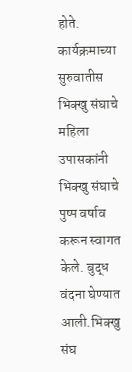होते.
कार्यक्रमाच्या सुरुवातीस भिक्खु संघाचे महिला उपासकांनी भिक्खु संघाचे पुष्प वर्षाव करून स्वागत केले. बुद्ध वंदना घेण्यात आली.भिक्खु संघ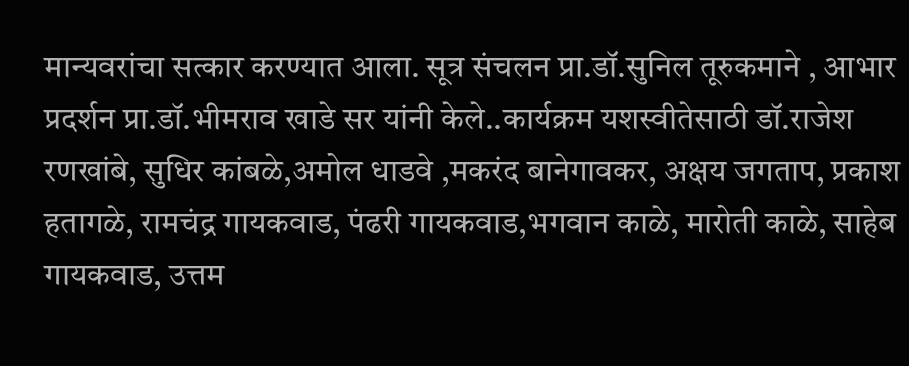मान्यवरांचा सत्कार करण्यात आला. सूत्र संचलन प्रा.डॉ.सुनिल तूरुकमाने , आभार प्रदर्शन प्रा.डॉ.भीमराव खाडे सर यांनी केले..कार्यक्रम यशस्वीतेसाठी डॉ.राजेश रणखांबे, सुधिर कांबळे,अमोल धाडवे ,मकरंद बानेगावकर, अक्षय जगताप, प्रकाश हतागळे, रामचंद्र गायकवाड, पंढरी गायकवाड,भगवान काळे, मारोती काळे, साहेब गायकवाड, उत्तम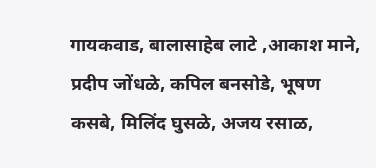गायकवाड, बालासाहेब लाटे ,आकाश माने, प्रदीप जोंधळे, कपिल बनसोडे, भूषण कसबे, मिलिंद घुसळे, अजय रसाळ,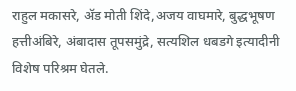राहुल मकासरे, ॲड मोती शिंदे,अजय वाघमारे, बुद्धभूषण हत्तीअंबिरे, अंबादास तूपसमुंद्रे, सत्यशिल धबडगे इत्यादीनी विशेष परिश्रम घेतले.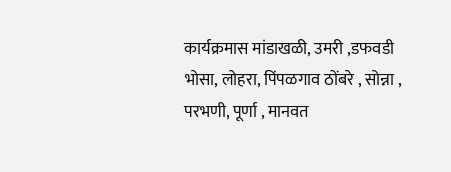कार्यक्रमास मांडाखळी, उमरी ,डफवडी भोसा, लोहरा, पिंपळगाव ठोंबरे , सोन्ना , परभणी, पूर्णा , मानवत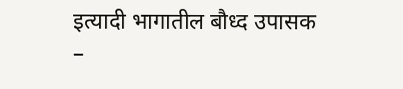इत्यादी भागातील बौध्द उपासक –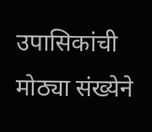उपासिकांची मोठ्या संख्येने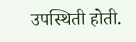उपस्थिती होती.